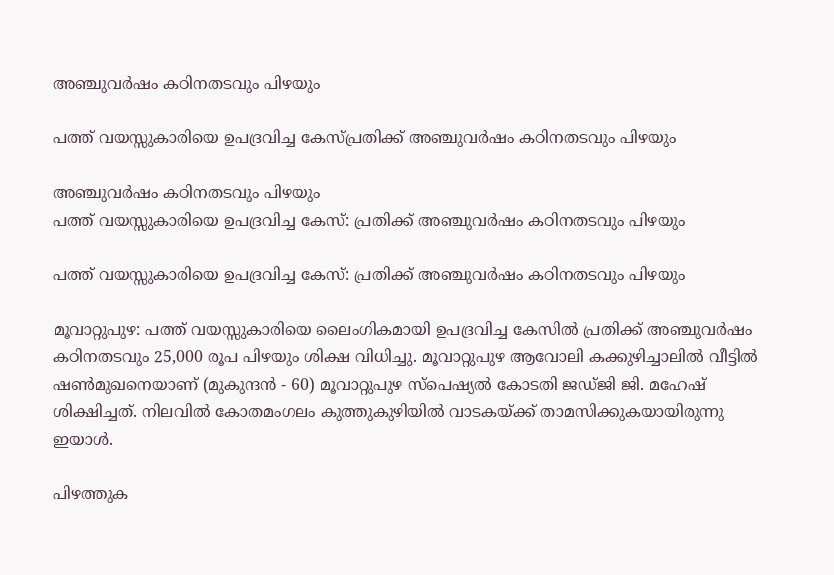അഞ്ചുവർഷം കഠിനതടവും പിഴയും

പത്ത് വയസ്സുകാരിയെ ഉപദ്രവിച്ച കേസ്പ്രതിക്ക് അഞ്ചുവർഷം കഠിനതടവും പിഴയും

അഞ്ചുവർഷം കഠിനതടവും പിഴയും
പത്ത് വയസ്സുകാരിയെ ഉപദ്രവിച്ച കേസ്: പ്രതിക്ക് അഞ്ചുവർഷം കഠിനതടവും പിഴയും

പത്ത് വയസ്സുകാരിയെ ഉപദ്രവിച്ച കേസ്: പ്രതിക്ക് അഞ്ചുവർഷം കഠിനതടവും പിഴയും

മൂവാറ്റുപുഴ: പത്ത് വയസ്സുകാരിയെ ലൈംഗികമായി ഉപദ്രവിച്ച കേസിൽ പ്രതിക്ക് അഞ്ചുവർഷം കഠിനതടവും 25,000 രൂപ പിഴയും ശിക്ഷ വിധിച്ചു. മൂവാറ്റുപുഴ ആവോലി കക്കുഴിച്ചാലിൽ വീട്ടിൽ ഷൺമുഖനെയാണ് (മുകുന്ദൻ - 60) മൂവാറ്റുപുഴ സ്പെഷ്യൽ കോടതി ജഡ്ജി ജി. മഹേഷ് ശിക്ഷിച്ചത്. നിലവിൽ കോതമംഗലം കുത്തുകുഴിയിൽ വാടകയ്ക്ക് താമസിക്കുകയായിരുന്നു ഇയാൾ.

പിഴത്തുക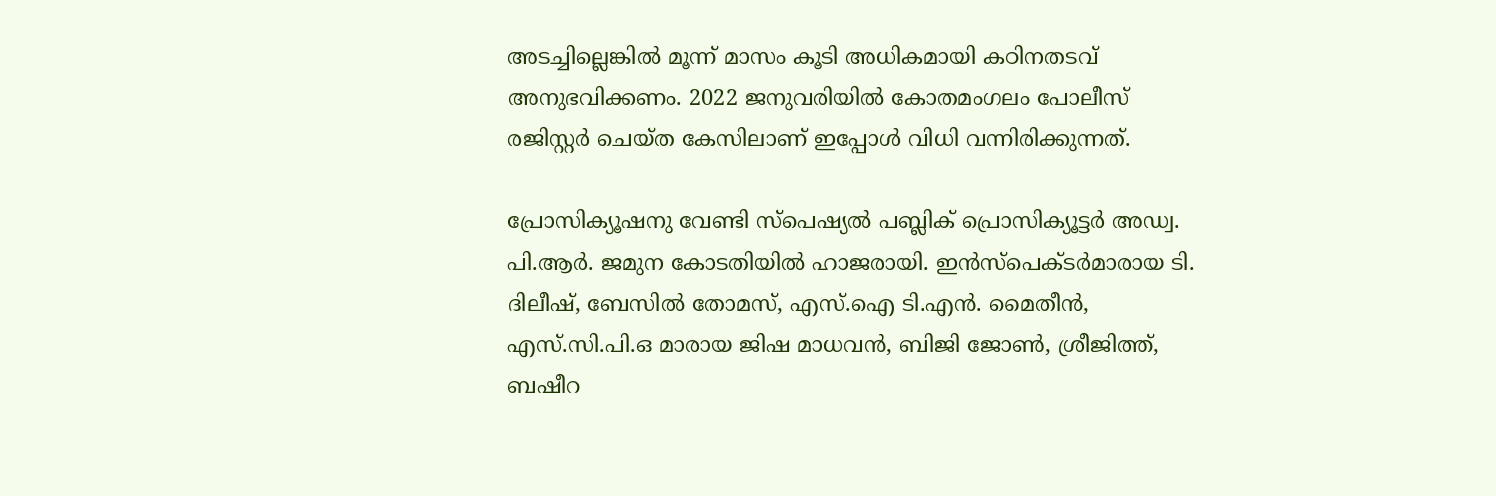അടച്ചില്ലെങ്കിൽ മൂന്ന് മാസം കൂടി അധികമായി കഠിനതടവ് അനുഭവിക്കണം. 2022 ജനുവരിയിൽ കോതമംഗലം പോലീസ് രജിസ്റ്റർ ചെയ്ത കേസിലാണ് ഇപ്പോൾ വിധി വന്നിരിക്കുന്നത്.

പ്രോസിക്യൂഷനു വേണ്ടി സ്പെഷ്യൽ പബ്ലിക് പ്രൊസിക്യൂട്ടർ അഡ്വ. പി.ആർ. ജമുന കോടതിയിൽ ഹാജരായി. ഇൻസ്പെക്ടർമാരായ ടി. ദിലീഷ്, ബേസിൽ തോമസ്, എസ്.ഐ ടി.എൻ. മൈതീൻ, എസ്.സി.പി.ഒ മാരായ ജിഷ മാധവൻ, ബിജി ജോൺ, ശ്രീജിത്ത്, ബഷീറ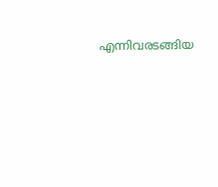എന്നിവരടങ്ങിയ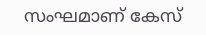സംഘമാണ് കേസ്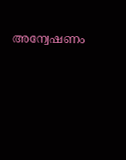അന്വേഷണം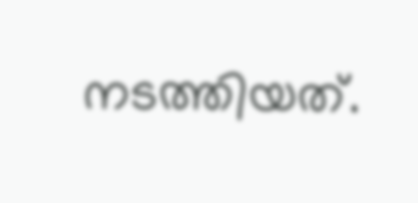നടത്തിയത്.